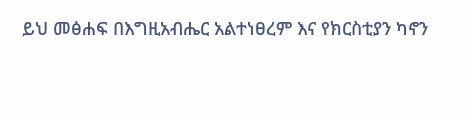ይህ መፅሐፍ በእግዚአብሔር አልተነፀረም እና የክርስቲያን ካኖን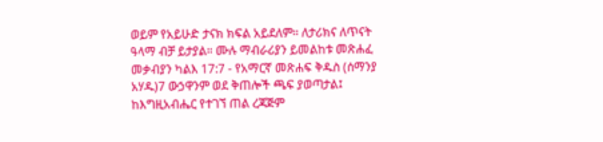ወይም የአይሁድ ታናክ ክፍል አይደለም። ለታሪክና ለጥናት ዓላማ ብቻ ይታያል። ሙሉ ማብራሪያን ይመልከቱ መጽሐፈ መቃብያን ካልእ 17:7 - የአማርኛ መጽሐፍ ቅዱስ (ሰማንያ አሃዱ)7 ውኃዋንም ወደ ቅጠሎች ጫፍ ያወጣታል፤ ከእግዚአብሔር የተገኘ ጠል ረጃጅም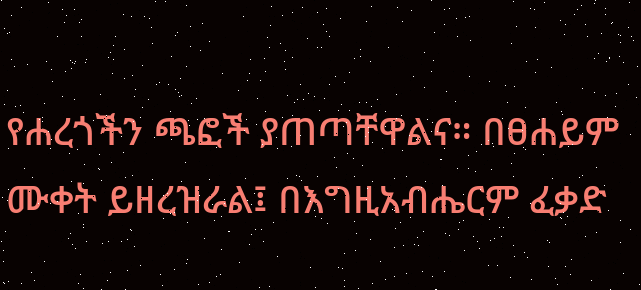የሐረጎችን ጫፎች ያጠጣቸዋልና። በፀሐይም ሙቀት ይዘረዝራል፤ በእግዚአብሔርም ፈቃድ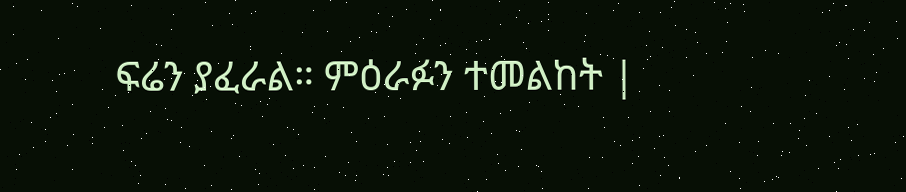ፍሬን ያፈራል። ምዕራፉን ተመልከት |